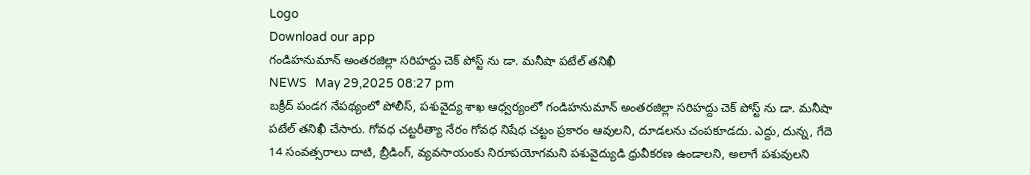Logo
Download our app
గండిహనుమాన్ అంతరజిల్లా సరిహద్దు చెక్ పోస్ట్ ను డా. మనీషా పటేల్ తనిఖీ
NEWS   May 29,2025 08:27 pm
బక్రీద్ పండగ నేపథ్యంలో పోలీస్, పశువైద్య శాఖ ఆధ్వర్యంలో గండిహనుమాన్ అంతరజిల్లా సరిహద్దు చెక్ పోస్ట్ ను డా. మనీషా పటేల్ తనిఖీ చేసారు. గోవధ చట్టరీత్యా నేరం గోవధ నిషేధ చట్టం ప్రకారం ఆవులని, దూడలను చంపకూడదు. ఎద్దు, దున్న, గేదె 14 సంవత్సరాలు దాటి, బ్రీడింగ్, వ్యవసాయంకు నిరూపయోగమని పశువైద్యుడి ధ్రువీకరణ ఉండాలని, అలాగే పశువులని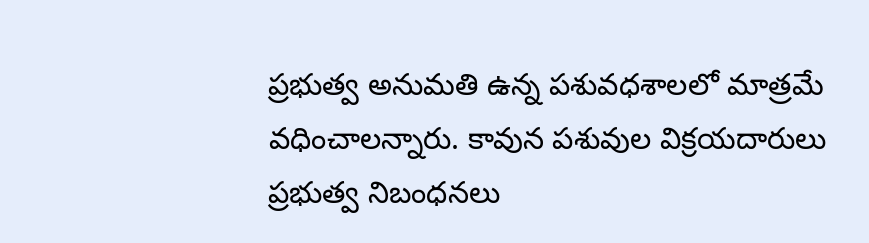ప్రభుత్వ అనుమతి ఉన్న పశువధశాలలో మాత్రమే వధించాలన్నారు. కావున పశువుల విక్రయదారులు ప్రభుత్వ నిబంధనలు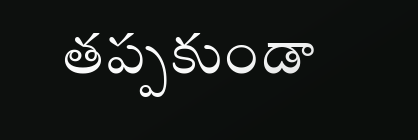తప్పకుండా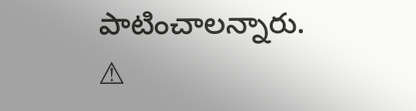పాటించాలన్నారు.
⚠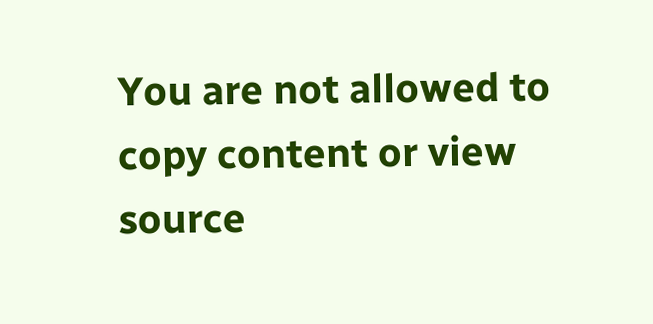You are not allowed to copy content or view source